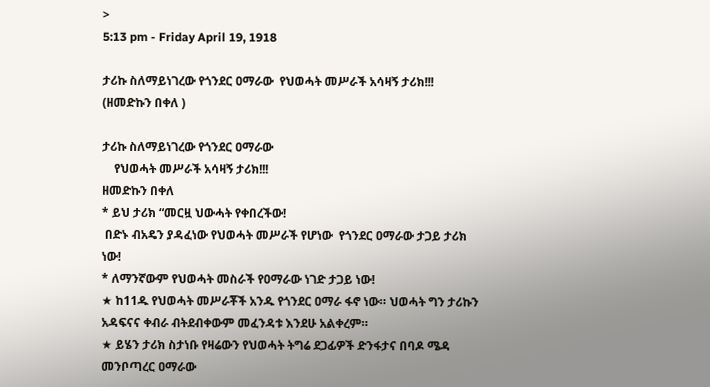>
5:13 pm - Friday April 19, 1918

ታሪኩ ስለማይነገረው የጎንደር ዐማራው  የህወሓት መሥራች አሳዛኝ ታሪክ!!!  (ዘመድኩን በቀለ )

ታሪኩ ስለማይነገረው የጎንደር ዐማራው
    የህወሓት መሥራች አሳዛኝ ታሪክ!!!
ዘመድኩን በቀለ
* ይህ ታሪክ “መርዟ ህውሓት የቀበረችው!
 በድኑ ብአዴን ያዳፈነው የህወሓት መሥራች የሆነው  የጎንደር ዐማራው ታጋይ ታሪክ ነው!
* ለማንኛውም የህወሓት መስራች የዐማራው ነገድ ታጋይ ነው!
★ ከ11ዱ የህወሓት መሥራቾች አንዱ የጎንደር ዐማራ ፋኖ ነው። ህወሓት ግን ታሪኩን አዳፍናና ቀብራ ብትደብቀውም መፈንዳቱ እንደሁ አልቀረም።
★ ይሄን ታሪክ ስታነቡ የዛሬውን የህወሓት ትግሬ ደጋፊዎች ድንፋታና በባዶ ሜዳ መንቦጣረር ዐማራው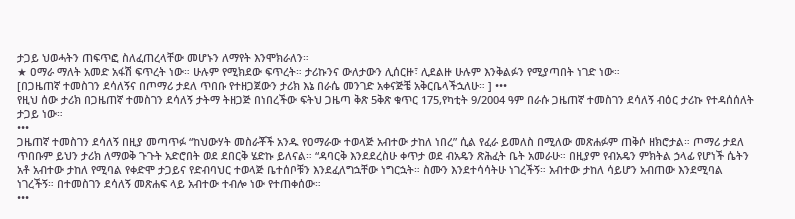ታጋይ ህወሓትን ጠፍጥፎ ስለፈጠረላቸው መሆኑን ለማየት እንሞክራለን።
★ ዐማራ ማለት አመድ አፋሽ ፍጥረት ነው። ሁሉም የሚክደው ፍጥረት። ታሪኩንና ውለታውን ሊሰርዙ፣ ሊደልዙ ሁሉም እንቅልፉን የሚያጣበት ነገድ ነው።
[በጋዜጠኛ ተመስገን ደሳለኝና በጦማሪ ታደለ ጥበቡ የተዘጋጀውን ታሪክ እኔ በራሴ መንገድ አቀናጅቼ አቅርቤላችኋለሁ። ] •••
የዚህ ሰው ታሪክ በጋዜጠኛ ተመስገን ደሳለኝ ታትማ ትዘጋጅ በነበረችው ፍትህ ጋዜጣ ቅጽ 5ቅጽ ቁጥር 175,የካቲት 9/2004 ዓም በራሱ ጋዜጠኛ ተመስገን ደሳለኝ ብዕር ታሪኩ የተዳሰሰለት ታጋይ ነው።
•••
ጋዜጠኛ ተመስገን ደሳለኝ በዚያ መጣጥፉ “ከህውሃት መስራቾች አንዱ የዐማራው ተወላጅ አብተው ታከለ ነበረ” ሲል የፈራ ይመለስ በሚለው መጽሐፉም ጠቅሶ ዘክሮታል። ጦማሪ ታደለ ጥበቡም ይህን ታሪክ ለማወቅ ጉጉት አድሮበት ወደ ደበርቅ ሄድኩ ይለናል። “ዳባርቅ እንደደረስሁ ቀጥታ ወደ ብአዴን ጽሕፈት ቤት አመራሁ። በዚያም የብአዴን ምክትል ኃላፊ የሆነች ሴትን አቶ አብተው ታከለ የሚባል የቀድሞ ታጋይና የድብባህር ተወላጅ ቤተሰቦቹን እንደፈለግኋቸው ነግርኋት። ስሙን እንደተሳሳትሁ ነገረችኝ። አብተው ታከለ ሳይሆን አብጠው እንደሚባል ነገረችኝ። በተመስገን ደሳለኝ መጽሐፍ ላይ አብተው ተብሎ ነው የተጠቀሰው።
•••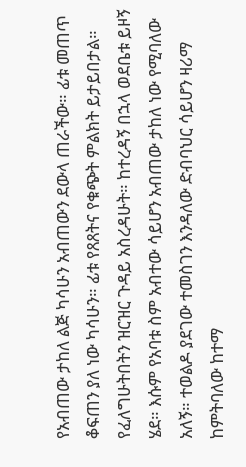የአብጠው ታከለ ልጅ ካሳሁን አብጠውን ደውላ ጠራችው። ፊቱ መጠጥ ቆፍጠን ያለ ነው ካሳሁን። ፊቱ የጸጸትና የቁጭት ምልክት ይታይበታል። የፈለግሁትበትን ዝርዝር ጉዳይ አስረዳሁት። ከተረዳኝ በኋላ ወደቤቱ ይዞኝ ሄደ። እሱም የአባቱ ስም አብተው ሳይሆን አብጠው ታከለ ነው የሚባለው አለኝ። ተወልዶ ያደገው ተመስገን እንዳለው ድብባህር ሳይሆን ዛሪማ ከምትባለው ከተማ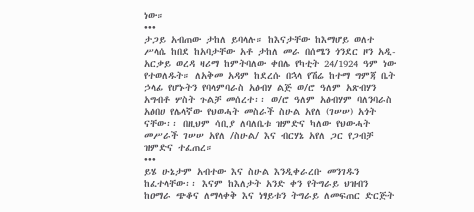ነው።
•••
ታጋይ አብጠው ታከለ ይባላሉ። ከእናታቸው ከእማሆይ ወለተ ሥላሴ ከበደ ከአባታቸው አቶ ታከለ መራ በሰሜን ጎንደር ዞን አዲ-አርቃይ ወረዳ ዛሪማ ከምትባለው ቀበሌ የካቲት 24/1924 ዓም ነው የተወለዱት። ለአቅመ አዳም ከደረሱ በኋላ የሽሬ ከተማ ግምጃ ቤት ኃላፊ የሆኑትን የባላምባራስ አፅብሃ ልጅ ወ/ሮ ዓለም አጽብሃን አግብቶ ሦስት ጉልቻ መሰረተ፡፡ ወ/ሮ ዓለም አፅብሃም ባለንባራስ አፅበሀ የሌላኛው የህወሓት መስራች ስሁል አየለ (ገሠሠ) አጎት ናቸው፡፡ በዚህም ሳቢያ ለባለቤቱ ዝምድና ካለው የህውሓት መሥራች ገሠሠ አየለ /ስሁል/ እና ብርሃኔ አየለ ጋር የጋብቻ ዝምድና ተፈጠረ።
•••
ይሄ ሁኔታም አብተው እና ስሁል እንዲቀራረቡ መንገዱን ከፈተላቸው፡፡ እናም ከእለታት አንድ ቀን የትግራይ ህዝብን ከዐማራ ጭቆና ለማላቀቅ እና ነፃይቱን ትግራይ ለመፍጠር ድርጅት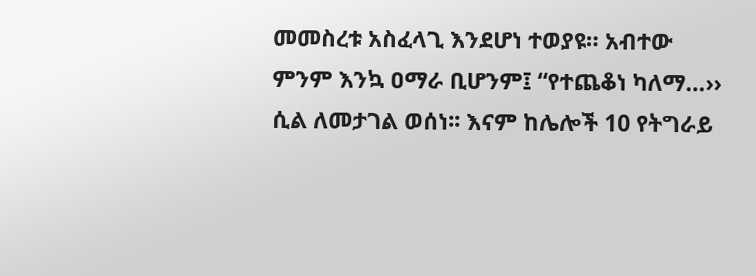መመስረቱ አስፈላጊ እንደሆነ ተወያዩ። አብተው ምንም እንኳ ዐማራ ቢሆንም፤ “የተጨቆነ ካለማ…›› ሲል ለመታገል ወሰነ፡፡ እናም ከሌሎች 10 የትግራይ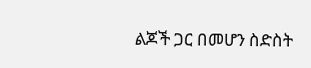ልጆች ጋር በመሆን ስድስት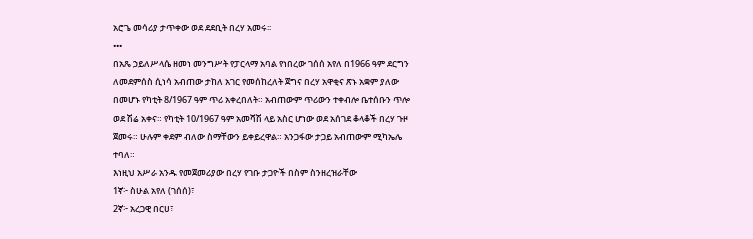አሮጌ መሳሪያ ታጥቀው ወደ ደደቢት በረሃ አመሩ፡፡
•••
በአጼ ኃይለሥላሴ ዘመነ መንግሥት የፓርላማ አባል የነበረው ገሰሰ አየለ በ1966 ዓም ደርግን ለመደምሰስ ሲነሳ አብጠው ታከለ አገር የመሰከረለት ጀግና በረሃ አዋቂና ጽኑ አቋም ያለው በመሆኑ የካቲት 8/1967 ዓም ጥሪ አቀረበለት። አብጠውም ጥሪውን ተቀብሎ ቤተሰቡን ጥሎ ወደ ሽሬ አቀና። የካቲት 10/1967 ዓም አመሻሽ ላይ አስር ሆነው ወደ አሰገደ ቆላቆች በረሃ ጉዞ ጀመሩ። ሁሉም ቀደም ብለው ስማቸውን ይቀይረዋል። አንጋፋው ታጋይ አብጠውም ሚካኤሌ ተባለ።
እነዚህ አሥራ አንዱ የመጀመሪያው በረሃ የገቡ ታጋዮች በስም ስንዘረዝራቸው
1ኛ፦ ስሁል አየለ (ገሰሰ)፣
2ኛ፦ አረጋዊ በርሀ፣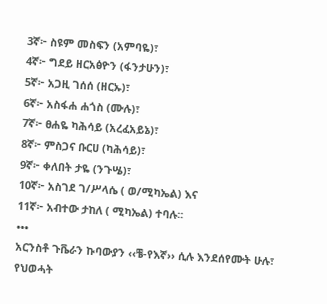3ኛ፦ ስዩም መስፍን (አምባዬ)፣
4ኛ፦ ግደይ ዘርአፅዮን (ፋንታሁን)፣
5ኛ፦ አጋዚ ገሰሰ (ዘርኡ)፣
6ኛ፦ አስፋሐ ሐጎስ (ሙሉ)፣
7ኛ፦ ፀሐዬ ካሕሳይ (አረፈአይኔ)፣
8ኛ፦ ምስጋና ቡርሀ (ካሕሳይ)፣
9ኛ፦ ቀለበት ታዬ (ንጉሤ)፣
10ኛ፦ አስገደ ገ/ሥላሴ ( ወ/ሚካኤል) እና
11ኛ፦ አብተው ታከለ ( ሚካኤል) ተባሉ፡፡
•••
አርንስቶ ጉቬራን ኩባውያን ‹‹ቼ-የእኛ›› ሲሉ እንደሰየሙት ሁሉ፣ የህወሓት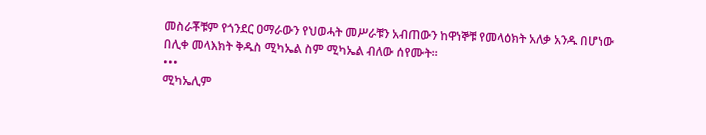መስራቾቹም የጎንደር ዐማራውን የህወሓት መሥራቹን አብጠውን ከዋነኞቹ የመላዕክት አለቃ አንዱ በሆነው በሊቀ መላእክት ቅዱስ ሚካኤል ስም ሚካኤል ብለው ሰየሙት።
•••
ሚካኤሊም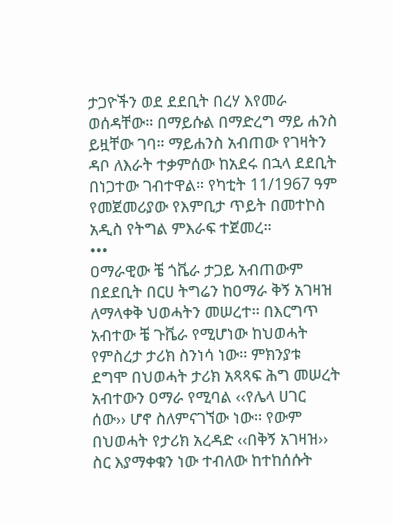ታጋዮችን ወደ ደደቢት በረሃ እየመራ ወሰዳቸው። በማይሱል በማድረግ ማይ ሐንስ ይዟቸው ገባ። ማይሐንስ አብጠው የገዛትን ዳቦ ለእራት ተቃምሰው ከአደሩ በኋላ ደደቢት በነጋተው ገብተዋል። የካቲት 11/1967 ዓም የመጀመሪያው የእምቢታ ጥይት በመተኮስ አዲስ የትግል ምእራፍ ተጀመረ።
•••
ዐማራዊው ቼ ጎቬራ ታጋይ አብጠውም በደደቢት በርሀ ትግሬን ከዐማራ ቅኝ አገዛዝ ለማላቀቅ ህወሓትን መሠረተ፡፡ በእርግጥ አብተው ቼ ጉቬራ የሚሆነው ከህወሓት የምስረታ ታሪክ ስንነሳ ነው፡፡ ምክንያቱ ደግሞ በህወሓት ታሪክ አጻጻፍ ሕግ መሠረት አብተውን ዐማራ የሚባል ‹‹የሌላ ሀገር ሰው›› ሆኖ ስለምናገኘው ነው፡፡ የውም በህወሓት የታሪክ አረዳድ ‹‹በቅኝ አገዛዝ›› ስር እያማቀቁን ነው ተብለው ከተከሰሱት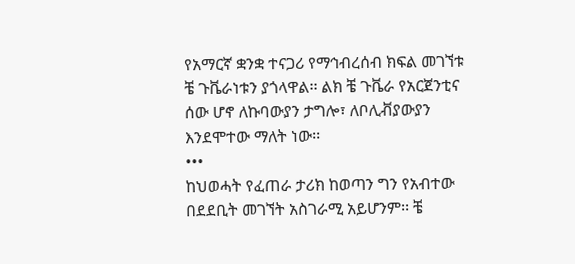የአማርኛ ቋንቋ ተናጋሪ የማኅብረሰብ ክፍል መገኘቱ ቼ ጉቬራነቱን ያጎላዋል፡፡ ልክ ቼ ጉቬራ የአርጀንቲና ሰው ሆኖ ለኩባውያን ታግሎ፣ ለቦሊቭያውያን እንደሞተው ማለት ነው፡፡
•••
ከህወሓት የፈጠራ ታሪክ ከወጣን ግን የአብተው በደደቢት መገኘት አስገራሚ አይሆንም፡፡ ቼ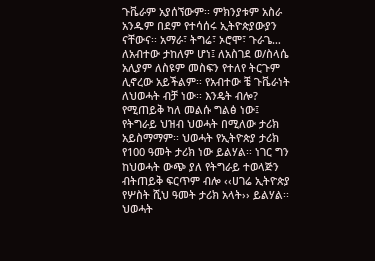ጉቬራም አያሰኘውም፡፡ ምክንያቱም አስራ አንዱም በደም የተሳሰሩ ኢትዮጵያውያን ናቸውና፡፡ አማራ፣ ትግሬ፣ ኦሮሞ፣ ጉራጌ… ለአብተው ታከለም ሆነ፤ ለአስገደ ወ/ስላሴ አሊያም ለስዩም መስፍን የተለየ ትርጉም ሊኖረው አይችልም፡፡ የአብተው ቼ ጉቬራነት ለህወሓት ብቻ ነው፡፡ እንዴት ብሎ? የሚጠይቅ ካለ መልሱ ግልፅ ነው፤ የትግራይ ህዝብ ህወሓት በሚለው ታሪክ አይስማማም፡፡ ህወሓት የኢትዮጵያ ታሪክ የ100 ዓመት ታሪክ ነው ይልሃል፡፡ ነገር ግን ከህወሓት ውጭ ያለ የትግራይ ተወላጅን ብትጠይቅ ፍርጥም ብሎ ‹‹ሀገሬ ኢትዮጵያ የሦስት ሺህ ዓመት ታሪክ አላት›› ይልሃል፡፡ ህወሓት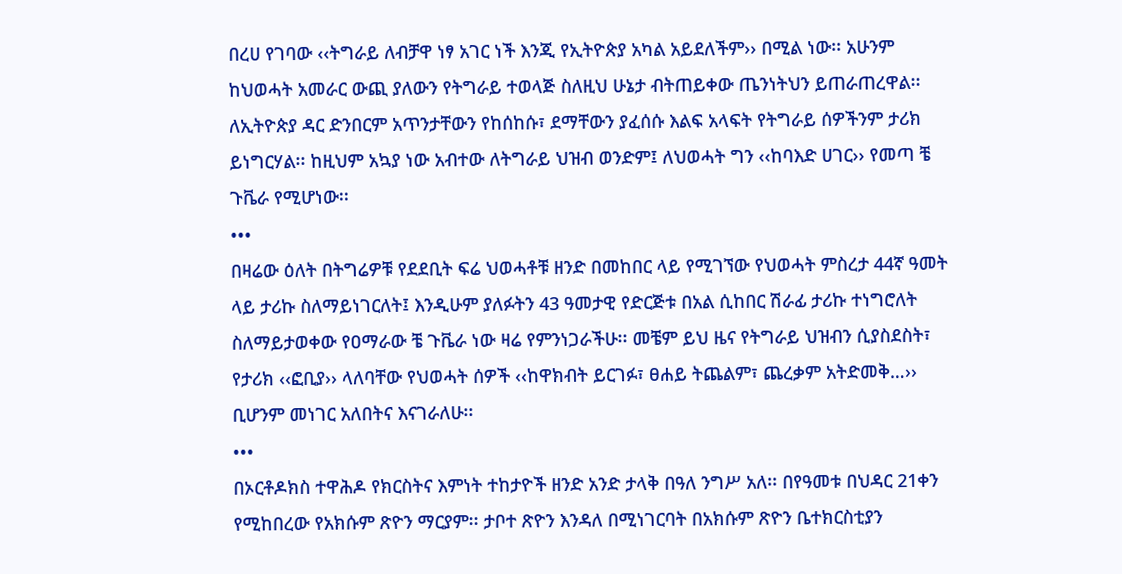በረሀ የገባው ‹‹ትግራይ ለብቻዋ ነፃ አገር ነች እንጂ የኢትዮጵያ አካል አይደለችም›› በሚል ነው፡፡ አሁንም ከህወሓት አመራር ውጪ ያለውን የትግራይ ተወላጅ ስለዚህ ሁኔታ ብትጠይቀው ጤንነትህን ይጠራጠረዋል፡፡ ለኢትዮጵያ ዳር ድንበርም አጥንታቸውን የከሰከሱ፣ ደማቸውን ያፈሰሱ እልፍ አላፍት የትግራይ ሰዎችንም ታሪክ ይነግርሃል፡፡ ከዚህም አኳያ ነው አብተው ለትግራይ ህዝብ ወንድም፤ ለህወሓት ግን ‹‹ከባእድ ሀገር›› የመጣ ቼ ጉቬራ የሚሆነው፡፡
•••
በዛሬው ዕለት በትግሬዎቹ የደደቢት ፍሬ ህወሓቶቹ ዘንድ በመከበር ላይ የሚገኘው የህወሓት ምስረታ 44ኛ ዓመት ላይ ታሪኩ ስለማይነገርለት፤ እንዲሁም ያለፉትን 43 ዓመታዊ የድርጅቱ በአል ሲከበር ሽራፊ ታሪኩ ተነግሮለት ስለማይታወቀው የዐማራው ቼ ጉቬራ ነው ዛሬ የምንነጋራችሁ፡፡ መቼም ይህ ዜና የትግራይ ህዝብን ሲያስደስት፣ የታሪክ ‹‹ፎቢያ›› ላለባቸው የህወሓት ሰዎች ‹‹ከዋክብት ይርገፉ፣ ፀሐይ ትጨልም፣ ጨረቃም አትድመቅ…›› ቢሆንም መነገር አለበትና እናገራለሁ፡፡
•••
በኦርቶዶክስ ተዋሕዶ የክርስትና እምነት ተከታዮች ዘንድ አንድ ታላቅ በዓለ ንግሥ አለ፡፡ በየዓመቱ በህዳር 21ቀን የሚከበረው የአክሱም ጽዮን ማርያም፡፡ ታቦተ ጽዮን እንዳለ በሚነገርባት በአክሱም ጽዮን ቤተክርስቲያን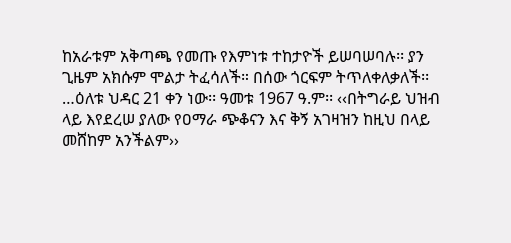ከአራቱም አቅጣጫ የመጡ የእምነቱ ተከታዮች ይሠባሠባሉ፡፡ ያን ጊዜም አክሱም ሞልታ ትፈሳለች። በሰው ጎርፍም ትጥለቀለቃለች፡፡…ዕለቱ ህዳር 21 ቀን ነው፡፡ ዓመቱ 1967 ዓ.ም፡፡ ‹‹በትግራይ ህዝብ ላይ እየደረሠ ያለው የዐማራ ጭቆናን እና ቅኝ አገዛዝን ከዚህ በላይ መሸከም አንችልም››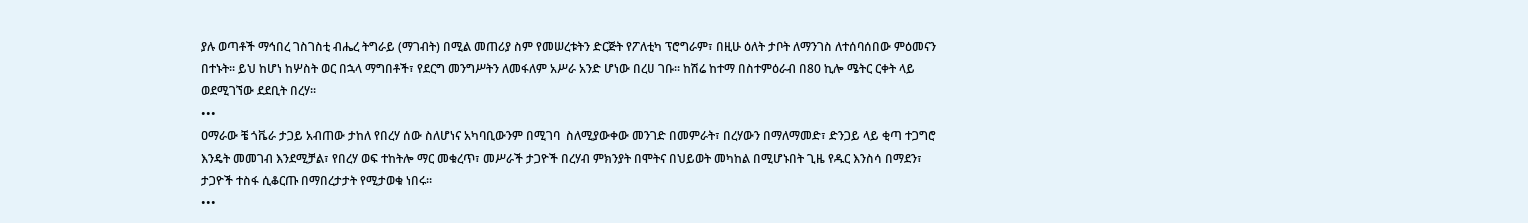ያሉ ወጣቶች ማኅበረ ገስገስቲ ብሔረ ትግራይ (ማገብት) በሚል መጠሪያ ስም የመሠረቱትን ድርጅት የፖለቲካ ፕሮግራም፣ በዚሁ ዕለት ታቦት ለማንገስ ለተሰባሰበው ምዕመናን በተኑት፡፡ ይህ ከሆነ ከሦስት ወር በኋላ ማግበቶች፣ የደርግ መንግሥትን ለመፋለም አሥራ አንድ ሆነው በረሀ ገቡ፡፡ ከሽሬ ከተማ በስተምዕራብ በ80 ኪሎ ሜትር ርቀት ላይ ወደሚገኘው ደደቢት በረሃ፡፡
•••
ዐማራው ቼ ጎቬራ ታጋይ አብጠው ታከለ የበረሃ ሰው ስለሆነና አካባቢውንም በሚገባ  ስለሚያውቀው መንገድ በመምራት፣ በረሃውን በማለማመድ፣ ድንጋይ ላይ ቂጣ ተጋግሮ እንዴት መመገብ እንደሚቻል፣ የበረሃ ወፍ ተከትሎ ማር መቁረጥ፣ መሥራች ታጋዮች በረሃብ ምክንያት በሞትና በህይወት መካከል በሚሆኑበት ጊዜ የዱር እንስሳ በማደን፣ ታጋዮች ተስፋ ሲቆርጡ በማበረታታት የሚታወቁ ነበሩ።
•••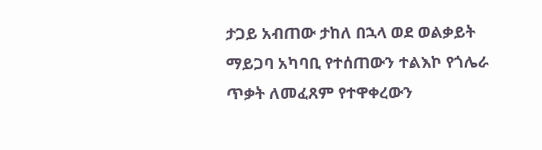ታጋይ አብጠው ታከለ በኋላ ወደ ወልቃይት ማይጋባ አካባቢ የተሰጠውን ተልእኮ የጎሌራ ጥቃት ለመፈጸም የተዋቀረውን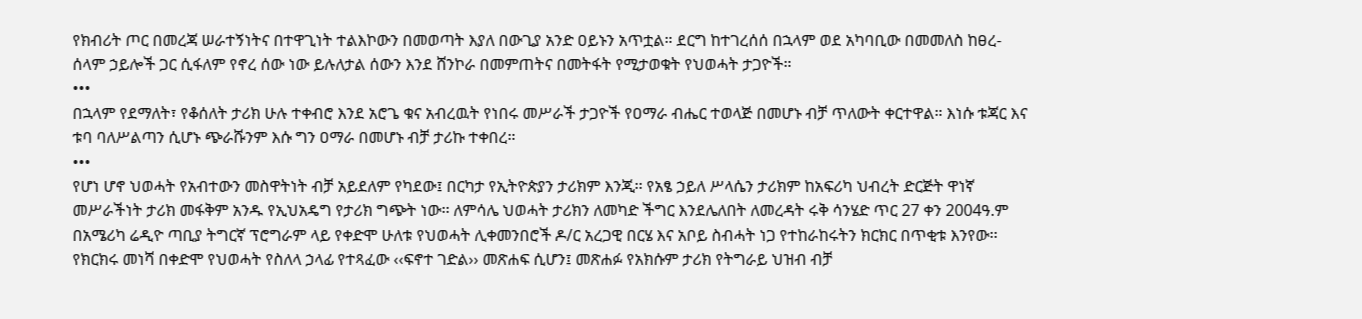የክብሪት ጦር በመረጃ ሠራተኝነትና በተዋጊነት ተልእኮውን በመወጣት እያለ በውጊያ አንድ ዐይኑን አጥቷል። ደርግ ከተገረሰሰ በኋላም ወደ አካባቢው በመመለስ ከፀረ-ሰላም ኃይሎች ጋር ሲፋለም የኖረ ሰው ነው ይሉለታል ሰውን እንደ ሸንኮራ በመምጠትና በመትፋት የሚታወቁት የህወሓት ታጋዮች።
•••
በኋላም የደማለት፣ የቆሰለት ታሪክ ሁሉ ተቀብሮ እንደ አሮጌ ቁና አብረዉት የነበሩ መሥራች ታጋዮች የዐማራ ብሔር ተወላጅ በመሆኑ ብቻ ጥለውት ቀርተዋል። እነሱ ቱጃር እና ቱባ ባለሥልጣን ሲሆኑ ጭራሹንም እሱ ግን ዐማራ በመሆኑ ብቻ ታሪኩ ተቀበረ።
•••
የሆነ ሆኖ ህወሓት የአብተውን መስዋትነት ብቻ አይደለም የካደው፤ በርካታ የኢትዮጵያን ታሪክም እንጂ፡፡ የአፄ ኃይለ ሥላሴን ታሪክም ከአፍሪካ ህብረት ድርጅት ዋነኛ መሥራችነት ታሪክ መፋቅም አንዱ የኢህአዴግ የታሪክ ግጭት ነው፡፡ ለምሳሌ ህወሓት ታሪክን ለመካድ ችግር እንደሌለበት ለመረዳት ሩቅ ሳንሄድ ጥር 27 ቀን 2004ዓ.ም በአሜሪካ ሬዲዮ ጣቢያ ትግርኛ ፕሮግራም ላይ የቀድሞ ሁለቱ የህወሓት ሊቀመንበሮች ዶ/ር አረጋዊ በርሄ እና አቦይ ስብሓት ነጋ የተከራከሩትን ክርክር በጥቂቱ እንየው፡፡ የክርክሩ መነሻ በቀድሞ የህወሓት የስለላ ኃላፊ የተጻፈው ‹‹ፍኖተ ገድል›› መጽሐፍ ሲሆን፤ መጽሐፉ የአክሱም ታሪክ የትግራይ ህዝብ ብቻ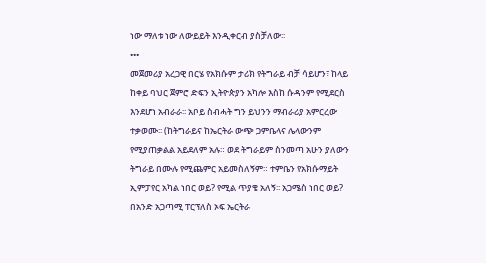ነው ማለቱ ነው ለውይይት እንዲቀርብ ያስቻለው፡፡
•••
መጀመሪያ አረጋዊ በርሄ የአክሱም ታሪክ የትግራይ ብቻ ሳይሆን፣ ከላይ ከቀይ ባህር ጀምሮ ድፍን ኢትዮጵያን አካሎ እስከ ሱዳንም የሚደርስ እንደሆነ አብራራ፡፡ አቦይ ስብሓት ግን ይህንን ማብራሪያ አምርረው ተቃወሙ፡፡ (ከትግራይና ከኤርትራ ውጭ ጋምቤላና ሌላውንም የሚያጠቃልል አይደለም አሉ። ወደ ትግራይም ስንመጣ አሁን ያለውን ትግራይ በሙሉ የሚጨምር አይመስለኝም። ተምቤን የአክሱማይት ኢምፓየር አካል ነበር ወይ? የሚል ጥያቄ አለኝ፡፡ አጋሜስ ነበር ወይ? በአንድ አጋጣሚ ፐርፕለስ ኦፍ ኤርትራ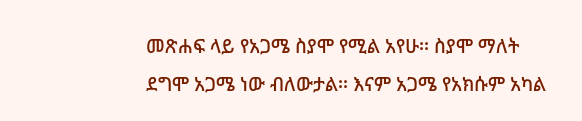መጽሐፍ ላይ የአጋሜ ስያሞ የሚል አየሁ፡፡ ስያሞ ማለት ደግሞ አጋሜ ነው ብለውታል፡፡ እናም አጋሜ የአክሱም አካል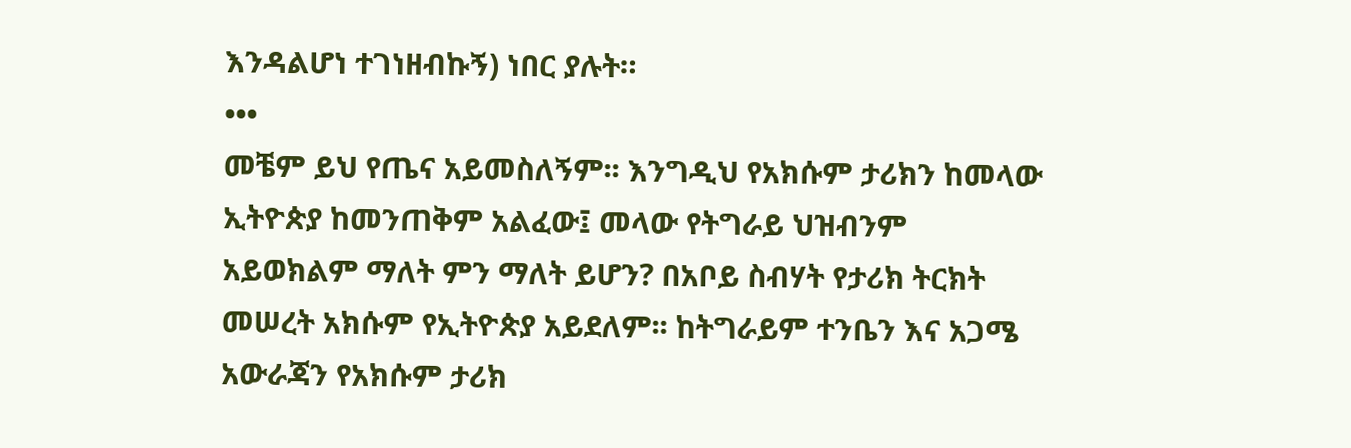እንዳልሆነ ተገነዘብኩኝ) ነበር ያሉት።
•••
መቼም ይህ የጤና አይመስለኝም፡፡ እንግዲህ የአክሱም ታሪክን ከመላው ኢትዮጵያ ከመንጠቅም አልፈው፤ መላው የትግራይ ህዝብንም አይወክልም ማለት ምን ማለት ይሆን? በአቦይ ስብሃት የታሪክ ትርክት መሠረት አክሱም የኢትዮጵያ አይደለም፡፡ ከትግራይም ተንቤን እና አጋሜ አውራጃን የአክሱም ታሪክ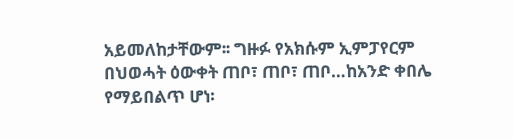አይመለከታቸውም፡፡ ግዙፉ የአክሱም ኢምፓየርም በህወሓት ዕውቀት ጠቦ፣ ጠቦ፣ ጠቦ…ከአንድ ቀበሌ የማይበልጥ ሆነ፡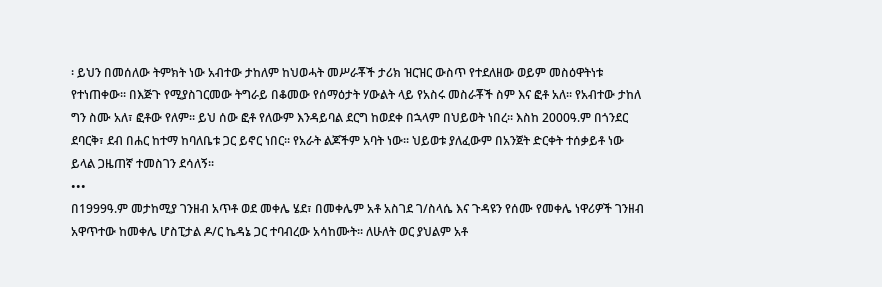፡ ይህን በመሰለው ትምክት ነው አብተው ታከለም ከህወሓት መሥራቾች ታሪክ ዝርዝር ውስጥ የተደለዘው ወይም መስዕዋትነቱ የተነጠቀው፡፡ በእጅጉ የሚያስገርመው ትግራይ በቆመው የሰማዕታት ሃውልት ላይ የአስሩ መስራቾች ስም እና ፎቶ አለ፡፡ የአብተው ታከለ ግን ስሙ አለ፣ ፎቶው የለም፡፡ ይህ ሰው ፎቶ የለውም እንዳይባል ደርግ ከወደቀ በኋላም በህይወት ነበረ፡፡ እስከ 2000ዓ.ም በጎንደር ደባርቅ፣ ደብ በሐር ከተማ ከባለቤቱ ጋር ይኖር ነበር፡፡ የአራት ልጆችም አባት ነው፡፡ ህይወቱ ያለፈውም በአንጀት ድርቀት ተሰቃይቶ ነው ይላል ጋዜጠኛ ተመስገን ደሳለኝ፡፡
•••
በ1999ዓ.ም መታከሚያ ገንዘብ አጥቶ ወደ መቀሌ ሄደ፣ በመቀሌም አቶ አስገደ ገ/ስላሴ እና ጉዳዩን የሰሙ የመቀሌ ነዋሪዎች ገንዘብ አዋጥተው ከመቀሌ ሆስፒታል ዶ/ር ኬዳኔ ጋር ተባብረው አሳከሙት፡፡ ለሁለት ወር ያህልም አቶ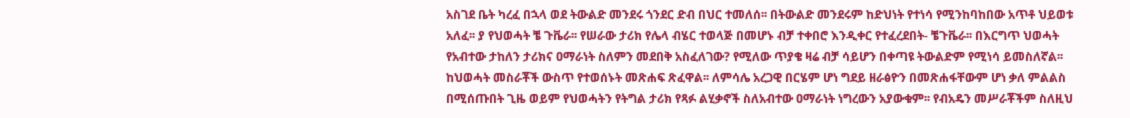አስገደ ቤት ካረፈ በኋላ ወደ ትውልድ መንደሩ ጎንደር ድብ በህር ተመለሰ፡፡ በትውልድ መንደሩም ከድህነት የተነሳ የሚንከባከበው አጥቶ ህይወቱ አለፈ፡፡ ያ የህወሓት ቼ ጉቬራ፡፡ የሠራው ታሪክ የሌላ ብሄር ተወላጅ በመሆኑ ብቻ ተቀበሮ እንዲቀር የተፈረደበት- ቼጉቬራ፡፡ በእርግጥ ህወሓት የአብተው ታከለን ታሪክና ዐማራነት ስለምን መደበቅ አስፈለገው? የሚለው ጥያቄ ዛሬ ብቻ ሳይሆን በቀጣዩ ትውልድም የሚነሳ ይመስለኛል፡፡ ከህወሓት መስራቾች ውስጥ የተወሰኑት መጽሐፍ ጽፈዋል፡፡ ለምሳሌ አረጋዊ በርሄም ሆነ ግደይ ዘራፅዮን በመጽሐፋቸውም ሆነ ቃለ ምልልስ በሚሰጡበት ጊዜ ወይም የህወሓትን የትግል ታሪክ የጻፉ ልሂቃኖች ስለአብተው ዐማራነት ነግረውን አያውቁም፡፡ የብአዴን መሥራቾችም ስለዚህ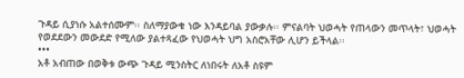ጉዳይ ሲያነሱ አልተሰሙም፡፡ ስለማያውቁ ነው እንዳይባል ያውቃሉ፡፡ ምናልባት ህወሓት የጠላውን መጥላት፣ ህወሓት የወደደውን መውደድ የሚለው ያልተጻፈው የህወሓት ህግ አስሮአቸው ሊሆን ይችላል፡፡
•••
አቶ አብጠው በወቅቱ ውጭ ጉዳይ ሚንስትር ለነበሩት ለአቶ ስዩም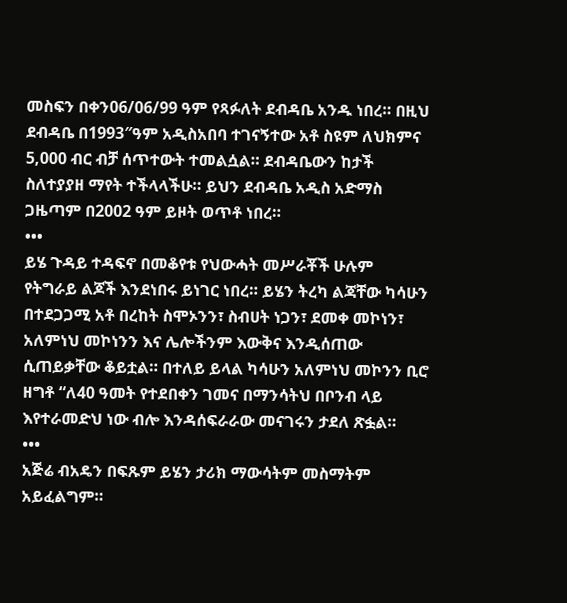መስፍን በቀን06/06/99 ዓም የጻፉለት ደብዳቤ አንዱ ነበረ። በዚህ ደብዳቤ በ1993″ዓም አዲስአበባ ተገናኝተው አቶ ስዩም ለህክምና 5,000 ብር ብቻ ሰጥተውት ተመልሷል። ደብዳቤውን ከታች ስለተያያዘ ማየት ተችላላችሁ። ይህን ደብዳቤ አዲስ አድማስ ጋዜጣም በ2002 ዓም ይዞት ወጥቶ ነበረ።
•••
ይሄ ጉዳይ ተዳፍኖ በመቆየቱ የህውሓት መሥራቾች ሁሉም  የትግራይ ልጆች እንደነበሩ ይነገር ነበረ። ይሄን ትረካ ልጃቸው ካሳሁን በተደጋጋሚ አቶ በረከት ስሞኦንን፣ ስብሀት ነጋን፣ ደመቀ መኮነን፣ አለምነህ መኮነንን እና ሌሎችንም እውቅና እንዲሰጠው ሲጠይቃቸው ቆይቷል። በተለይ ይላል ካሳሁን አለምነህ መኮንን ቢሮ ዘግቶ “ለ40 ዓመት የተደበቀን ገመና በማንሳትህ በቦንብ ላይ እየተራመድህ ነው ብሎ እንዳሰፍራራው መናገሩን ታደለ ጽፏል።
•••
አጅሬ ብአዴን በፍጹም ይሄን ታሪክ ማውሳትም መስማትም አይፈልግም።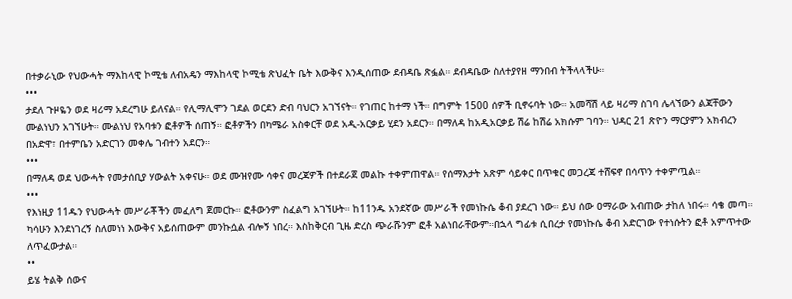በተቃራኒው የህውሓት ማእከላዊ ኮሚቴ ለብአዴን ማእከላዊ ኮሚቴ ጽህፈት ቤት እውቅና እንዲሰጠው ደብዳቤ ጽፏል። ደብዳቤው ስለተያየዘ ማንበብ ትችላላችሁ።
•••
ታደለ ጉዞዬን ወደ ዛሪማ አደረግሁ ይለናል። የሊማሊሞን ገደል ወርደን ድብ ባህርን አገኘናት። የገጠር ከተማ ነች። በግምት 1500 ሰዎች ቢኖሩባት ነው። አመሻሽ ላይ ዛሪማ ስገባ ሌላኘውን ልጃቸውን ሙልነህን አገኘሁት። ሙልነህ የአባቱን ፎቶዎች ሰጠኝ። ፎቶዎችን በካሜራ አስቀርቸ ወደ አዲ-አርቃይ ሂደን አደርን። በማለዳ ከአዲአርቃይ ሽሬ ከሽሬ አክሱም ገባን። ህዳር 21 ጽዮን ማርያምን አክብረን በአድዋ፣ በተምቤን አድርገን መቀሌ ገብተን አደርን።
•••
በማለዳ ወደ ህውሓት የመታሰቢያ ሃውልት አቀናሁ። ወደ ሙዝየሙ ሳቀና መረጃዎች በተደራጀ መልኩ ተቀምጠዋል። የሰማእታት አጽም ሳይቀር በጥቁር መጋረጃ ተሸፍኖ በሳጥን ተቀምጧል።
•••
የእነዚያ 11ዱን የህውሓት መሥራቾችን መፈለግ ጀመርኩ። ፎቶውንም ስፈልግ አገኘሁት። ከ11ንዱ አንደኛው መሥራች የመነኩሴ ቆብ ያደረገ ነው። ይህ ሰው ዐማራው አብጠው ታከለ ነበሩ። ሳቄ መጣ። ካሳሁን እንደነገረኝ ስለመነነ እውቅና አይሰጠውም መንኩሷል ብሎኝ ነበረ። እስከቅርብ ጊዜ ድረስ ጭራሹንም ፎቶ አልነበራቸውም።በኋላ ግፊቱ ሲበረታ የመነኩሴ ቆብ አድርገው የተነሱትን ፎቶ አምጥተው ለጥፈውታል።
••
ይሄ ትልቅ ሰውና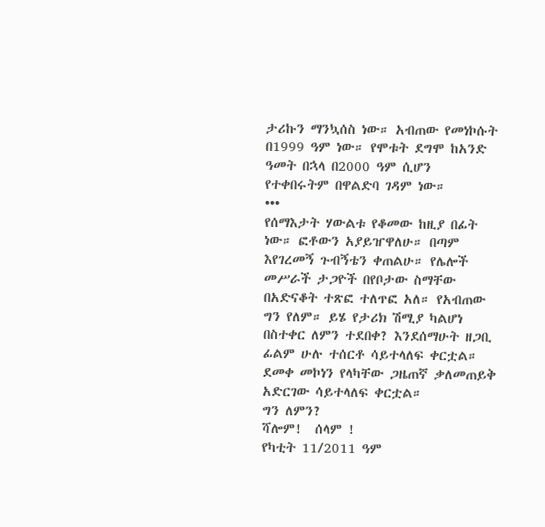ታሪኩን ማንኳሰስ ነው። አብጠው የመነኮሱት በ1999 ዓም ነው። የሞቱት ደግሞ ከአንድ ዓመት በኋላ በ2000 ዓም ሲሆን የተቀበሩትም በዋልድባ ገዳም ነው።
•••
የሰማእታት ሃውልቱ የቆመው ከዚያ በፊት ነው። ፎቶውን አያይዠዋለሁ። በጣም እየገረመኝ ጉብኝቴን ቀጠልሁ። የሌሎች መሥራች ታጋዮች በየቦታው ስማቸው በአድናቆት ተጽፎ ተለጥፎ አለ። የአብጠው ግን የለም። ይሄ የታሪክ ሽሚያ ካልሆነ በስተቀር ለምን ተደበቀ? እንደሰማሁት ዘጋቢ ፊልም ሁሉ ተሰርቶ ሳይተላለፍ ቀርቷል። ደመቀ መኮነን የላካቸው ጋዜጠኛ ቃለመጠይቅ አድርገው ሳይተላለፍ ቀርቷል።
ግን ለምን?
ሻሎም!  ሰላም !
የካቲት 11/2011 ዓም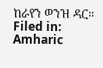ከራየን ወንዝ ዳር።
Filed in: Amharic